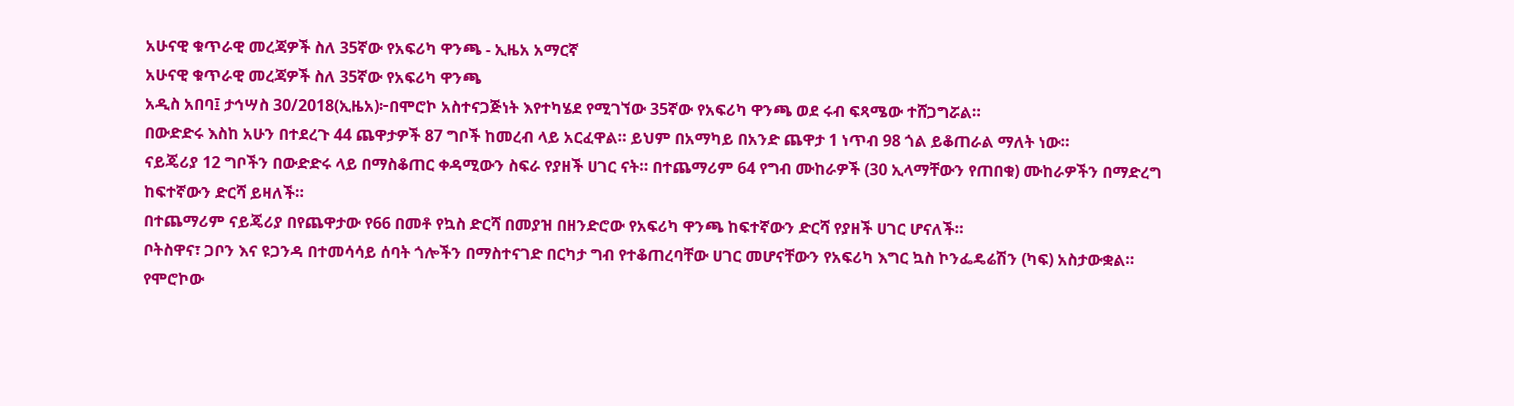አሁናዊ ቁጥራዊ መረጃዎች ስለ 35ኛው የአፍሪካ ዋንጫ - ኢዜአ አማርኛ
አሁናዊ ቁጥራዊ መረጃዎች ስለ 35ኛው የአፍሪካ ዋንጫ
አዲስ አበባ፤ ታኅሣስ 30/2018(ኢዜአ)፦በሞሮኮ አስተናጋጅነት እየተካሄደ የሚገኘው 35ኛው የአፍሪካ ዋንጫ ወደ ሩብ ፍጻሜው ተሸጋግሯል።
በውድድሩ እስከ አሁን በተደረጉ 44 ጨዋታዎች 87 ግቦች ከመረብ ላይ አርፈዋል። ይህም በአማካይ በአንድ ጨዋታ 1 ነጥብ 98 ጎል ይቆጠራል ማለት ነው።
ናይጄሪያ 12 ግቦችን በውድድሩ ላይ በማስቆጠር ቀዳሚውን ስፍራ የያዘች ሀገር ናት። በተጨማሪም 64 የግብ ሙከራዎች (30 ኢላማቸውን የጠበቁ) ሙከራዎችን በማድረግ ከፍተኛውን ድርሻ ይዛለች።
በተጨማሪም ናይጄሪያ በየጨዋታው የ66 በመቶ የኳስ ድርሻ በመያዝ በዘንድሮው የአፍሪካ ዋንጫ ከፍተኛውን ድርሻ የያዘች ሀገር ሆናለች።
ቦትስዋና፣ ጋቦን እና ዩጋንዳ በተመሳሳይ ሰባት ጎሎችን በማስተናገድ በርካታ ግብ የተቆጠረባቸው ሀገር መሆናቸውን የአፍሪካ እግር ኳስ ኮንፌዴሬሽን (ካፍ) አስታውቋል።
የሞሮኮው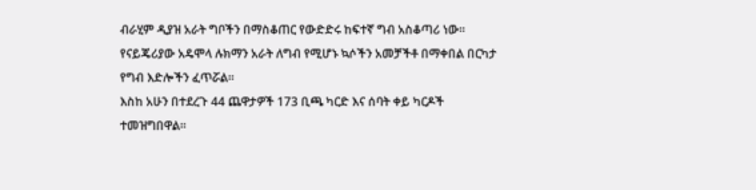ብራሂም ዲያዝ አራት ግቦችን በማስቆጠር የውድድሩ ከፍተኛ ግብ አስቆጣሪ ነው። የናይጄሪያው አዴሞላ ሉክማን አራት ለግብ የሚሆኑ ኳሶችን አመቻችቶ በማቀበል በርካታ የግብ እድሎችን ፈጥሯል።
እስከ አሁን በተደረጉ 44 ጨዋታዎች 173 ቢጫ ካርድ እና ሰባት ቀይ ካርዶች ተመዝግበዋል።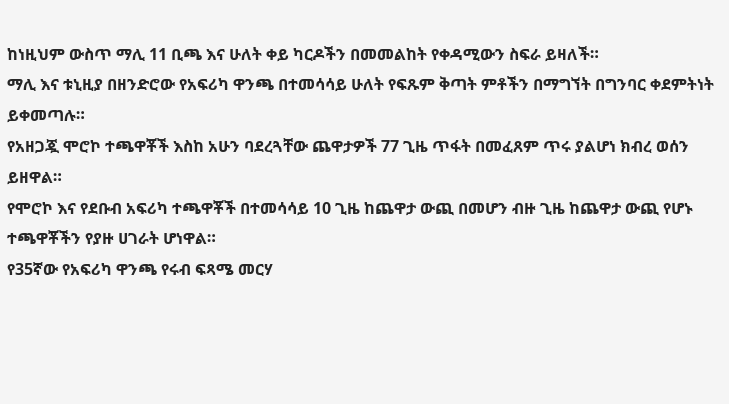ከነዚህም ውስጥ ማሊ 11 ቢጫ እና ሁለት ቀይ ካርዶችን በመመልከት የቀዳሚውን ስፍራ ይዛለች።
ማሊ እና ቱኒዚያ በዘንድሮው የአፍሪካ ዋንጫ በተመሳሳይ ሁለት የፍጹም ቅጣት ምቶችን በማግኘት በግንባር ቀደምትነት ይቀመጣሉ።
የአዘጋጇ ሞሮኮ ተጫዋቾች እስከ አሁን ባደረጓቸው ጨዋታዎች 77 ጊዜ ጥፋት በመፈጸም ጥሩ ያልሆነ ክብረ ወሰን ይዘዋል።
የሞሮኮ እና የደቡብ አፍሪካ ተጫዋቾች በተመሳሳይ 10 ጊዜ ከጨዋታ ውጪ በመሆን ብዙ ጊዜ ከጨዋታ ውጪ የሆኑ ተጫዋቾችን የያዙ ሀገራት ሆነዋል።
የ35ኛው የአፍሪካ ዋንጫ የሩብ ፍጻሜ መርሃ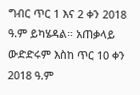ግብር ጥር 1 እና 2 ቀን 2018 ዓ.ም ይካሄዳል። አጠቃላይ ውድድሩም እስከ ጥር 10 ቀን 2018 ዓ.ም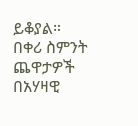ይቆያል።
በቀሪ ስምንት ጨዋታዎች በአሃዛዊ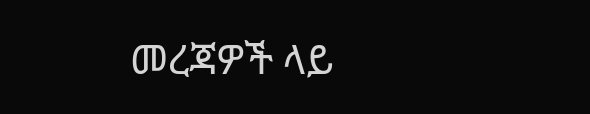መረጃዎች ላይ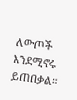ለውጦች እንደሚኖሩ ይጠበቃል።